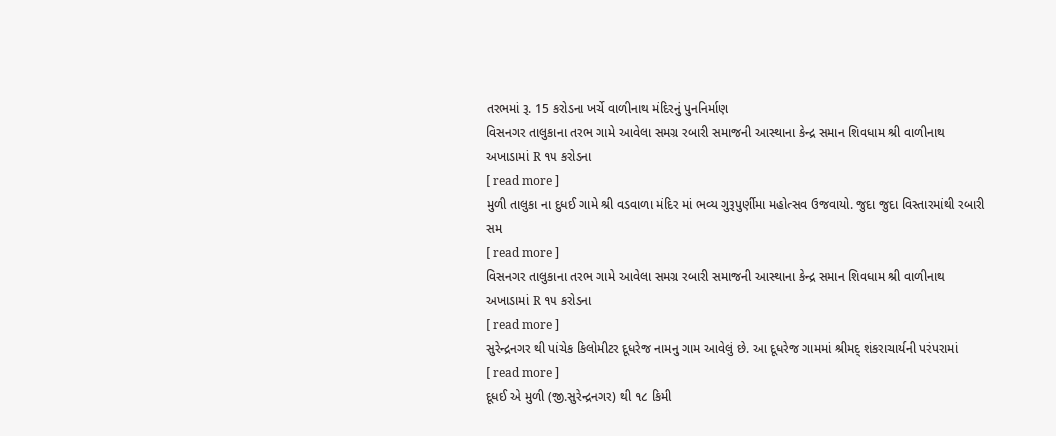તરભમાં રૂ. 15 કરોડના ખર્ચે વાળીનાથ મંદિરનું પુનનિર્માણ
વિસનગર તાલુકાના તરભ ગામે આવેલા સમગ્ર રબારી સમાજની આસ્થાના કેન્દ્ર સમાન શિવધામ શ્રી વાળીનાથ અખાડામાં R ૧૫ કરોડના
[ read more ]
મુળી તાલુકા ના દુધઈ ગામે શ્રી વડવાળા મંદિર માં ભવ્ય ગુરૂપુર્ણીમા મહોત્સવ ઉજવાયો. જુદા જુદા વિસ્તારમાંથી રબારી સમ
[ read more ]
વિસનગર તાલુકાના તરભ ગામે આવેલા સમગ્ર રબારી સમાજની આસ્થાના કેન્દ્ર સમાન શિવધામ શ્રી વાળીનાથ અખાડામાં R ૧૫ કરોડના
[ read more ]
સુરેન્દ્રનગર થી પાંચેક કિલોમીટર દૂધરેજ નામનુ ગામ આવેલું છે. આ દૂધરેજ ગામમાં શ્રીમદ્ શંકરાચાર્યની પરંપરામાં
[ read more ]
દૂધઈ એ મુળી (જી.સુરેન્દ્રનગર) થી ૧૮ કિમી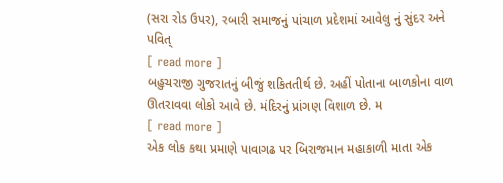(સરા રોડ ઉપર), રબારી સમાજનું પાંચાળ પ્રદેશમાં આવેલુ નું સુંદર અને પવિત્
[ read more ]
બહુચરાજી ગુજરાતનું બીજું શકિતતીર્થ છે. અહીં પોતાના બાળકોના વાળ ઊતરાવવા લોકો આવે છે. મંદિરનું પ્રાંગણ વિશાળ છે. મ
[ read more ]
એક લોક કથા પ્રમાણે પાવાગઢ પર બિરાજમાન મહાકાળી માતા એક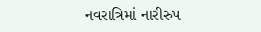નવરાત્રિમાં નારીરુપ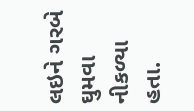લઇને ગરબે ઘુમવા નીકળ્યા હતા.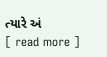ત્યારે અં
[ read more ]